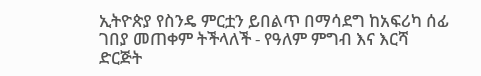ኢትዮጵያ የስንዴ ምርቷን ይበልጥ በማሳደግ ከአፍሪካ ሰፊ ገበያ መጠቀም ትችላለች - የዓለም ምግብ እና እርሻ ድርጅት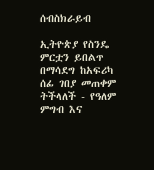ሰብስክራይብ

ኢትዮጵያ የስንዴ ምርቷን ይበልጥ በማሳደግ ከአፍሪካ ሰፊ ገበያ መጠቀም ትችላለች - የዓለም ምግብ እና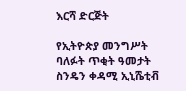እርሻ ድርጅት

የኢትዮጵያ መንግሥት ባለፉት ጥቂት ዓመታት ስንዴን ቀዳሚ ኢኒሼቲቭ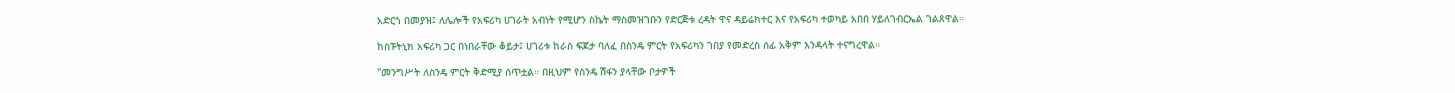አድርጎ በመያዝ፤ ለሌሎች የአፍሪካ ሀገራት አብነት የሚሆን ስኬት ማስመዝገቡን የድርጅቱ ረዳት ዋና ዳይሬክተር እና የአፍሪካ ተወካይ አበበ ሃይለገብርኤል ገልጸዋል።

ከስፑትኒክ አፍሪካ ጋር በነበራቸው ቆይታ፤ ሀገሪቱ ከራስ ፍጆታ ባለፈ በስንዴ ምርት የአፍሪካን ገበያ የመድረስ ሰፊ አቅም እንዳላት ተናግረዋል።

"መንግሥት ለስንዴ ምርት ቅድሚያ ሰጥቷል። በዚህም የስንዴ ሽፋን ያላቸው ቦታዎች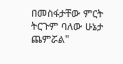በመስፋታቸው ምርት ትርጉም ባለው ሁኔታ ጨምሯል"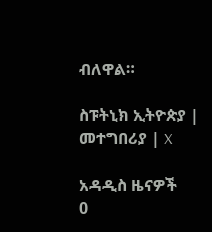ብለዋል።

ስፑትኒክ ኢትዮጵያ | መተግበሪያ | X

አዳዲስ ዜናዎች
0